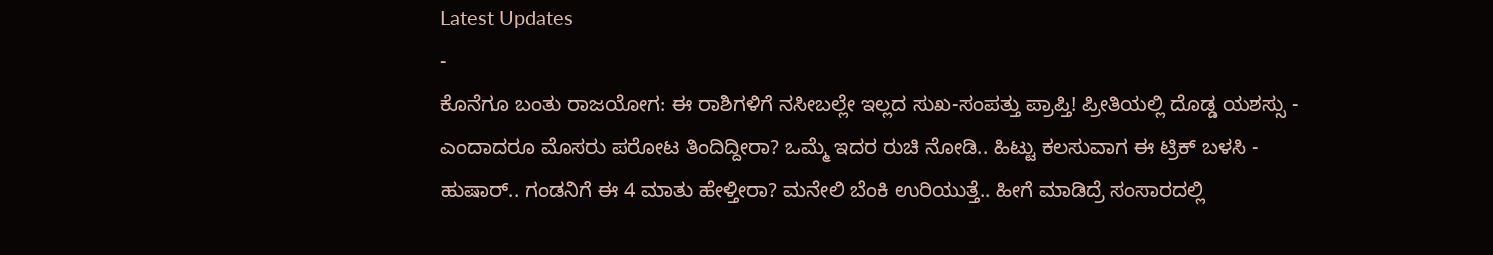Latest Updates
-
ಕೊನೆಗೂ ಬಂತು ರಾಜಯೋಗ: ಈ ರಾಶಿಗಳಿಗೆ ನಸೀಬಲ್ಲೇ ಇಲ್ಲದ ಸುಖ-ಸಂಪತ್ತು ಪ್ರಾಪ್ತಿ! ಪ್ರೀತಿಯಲ್ಲಿ ದೊಡ್ಡ ಯಶಸ್ಸು -
ಎಂದಾದರೂ ಮೊಸರು ಪರೋಟ ತಿಂದಿದ್ದೀರಾ? ಒಮ್ಮೆ ಇದರ ರುಚಿ ನೋಡಿ.. ಹಿಟ್ಟು ಕಲಸುವಾಗ ಈ ಟ್ರಿಕ್ ಬಳಸಿ -
ಹುಷಾರ್.. ಗಂಡನಿಗೆ ಈ 4 ಮಾತು ಹೇಳ್ತೀರಾ? ಮನೇಲಿ ಬೆಂಕಿ ಉರಿಯುತ್ತೆ.. ಹೀಗೆ ಮಾಡಿದ್ರೆ ಸಂಸಾರದಲ್ಲಿ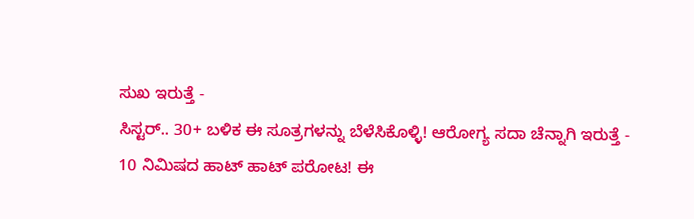ಸುಖ ಇರುತ್ತೆ -
ಸಿಸ್ಟರ್.. 30+ ಬಳಿಕ ಈ ಸೂತ್ರಗಳನ್ನು ಬೆಳೆಸಿಕೊಳ್ಳಿ! ಆರೋಗ್ಯ ಸದಾ ಚೆನ್ನಾಗಿ ಇರುತ್ತೆ -
10 ನಿಮಿಷದ ಹಾಟ್ ಹಾಟ್ ಪರೋಟ! ಈ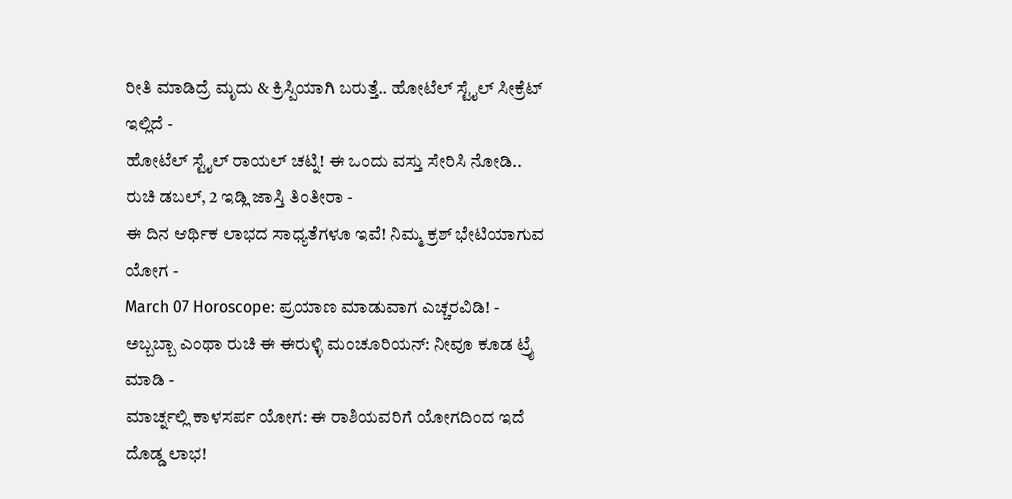ರೀತಿ ಮಾಡಿದ್ರೆ ಮೃದು & ಕ್ರಿಸ್ಪಿಯಾಗಿ ಬರುತ್ತೆ.. ಹೋಟೆಲ್ ಸ್ಟೈಲ್ ಸೀಕ್ರೆಟ್ ಇಲ್ಲಿದೆ -
ಹೋಟೆಲ್ ಸ್ಟೈಲ್ ರಾಯಲ್ ಚಟ್ನಿ! ಈ ಒಂದು ವಸ್ತು ಸೇರಿಸಿ ನೋಡಿ.. ರುಚಿ ಡಬಲ್, 2 ಇಡ್ಲಿ ಜಾಸ್ತಿ ತಿಂತೀರಾ -
ಈ ದಿನ ಆರ್ಥಿಕ ಲಾಭದ ಸಾಧ್ಯತೆಗಳೂ ಇವೆ! ನಿಮ್ಮ ಕ್ರಶ್ ಭೇಟಿಯಾಗುವ ಯೋಗ -
March 07 Horoscope: ಪ್ರಯಾಣ ಮಾಡುವಾಗ ಎಚ್ಚರವಿಡಿ! -
ಅಬ್ಬಬ್ಬಾ ಎಂಥಾ ರುಚಿ ಈ ಈರುಳ್ಳಿ ಮಂಚೂರಿಯನ್: ನೀವೂ ಕೂಡ ಟ್ರೈ ಮಾಡಿ -
ಮಾರ್ಚ್ನಲ್ಲಿ ಕಾಳಸರ್ಪ ಯೋಗ: ಈ ರಾಶಿಯವರಿಗೆ ಯೋಗದಿಂದ ಇದೆ ದೊಡ್ಡ ಲಾಭ!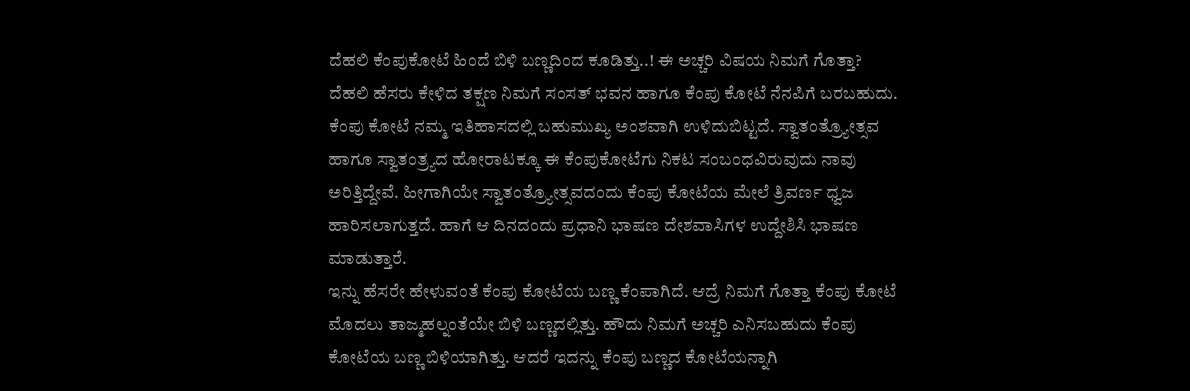ದೆಹಲಿ ಕೆಂಪುಕೋಟೆ ಹಿಂದೆ ಬಿಳಿ ಬಣ್ಣದಿಂದ ಕೂಡಿತ್ತು..! ಈ ಅಚ್ಚರಿ ವಿಷಯ ನಿಮಗೆ ಗೊತ್ತಾ?
ದೆಹಲಿ ಹೆಸರು ಕೇಳಿದ ತಕ್ಷಣ ನಿಮಗೆ ಸಂಸತ್ ಭವನ ಹಾಗೂ ಕೆಂಪು ಕೋಟೆ ನೆನಪಿಗೆ ಬರಬಹುದು. ಕೆಂಪು ಕೋಟೆ ನಮ್ಮ ಇತಿಹಾಸದಲ್ಲಿ ಬಹುಮುಖ್ಯ ಅಂಶವಾಗಿ ಉಳಿದುಬಿಟ್ಟದೆ. ಸ್ವಾತಂತ್ರ್ಯೋತ್ಸವ ಹಾಗೂ ಸ್ವಾತಂತ್ರ್ಯದ ಹೋರಾಟಕ್ಕೂ ಈ ಕೆಂಪುಕೋಟೆಗು ನಿಕಟ ಸಂಬಂಧವಿರುವುದು ನಾವು ಅರಿತ್ತಿದ್ದೇವೆ. ಹೀಗಾಗಿಯೇ ಸ್ವಾತಂತ್ರ್ಯೋತ್ಸವದಂದು ಕೆಂಪು ಕೋಟೆಯ ಮೇಲೆ ತ್ರಿವರ್ಣ ಧ್ವಜ ಹಾರಿಸಲಾಗುತ್ತದೆ. ಹಾಗೆ ಆ ದಿನದಂದು ಪ್ರಧಾನಿ ಭಾಷಣ ದೇಶವಾಸಿಗಳ ಉದ್ದೇಶಿಸಿ ಭಾಷಣ ಮಾಡುತ್ತಾರೆ.
ಇನ್ನು ಹೆಸರೇ ಹೇಳುವಂತೆ ಕೆಂಪು ಕೋಟೆಯ ಬಣ್ಣ ಕೆಂಪಾಗಿದೆ. ಆದ್ರೆ ನಿಮಗೆ ಗೊತ್ತಾ ಕೆಂಪು ಕೋಟೆ ಮೊದಲು ತಾಜ್ಮಹಲ್ನಂತೆಯೇ ಬಿಳಿ ಬಣ್ಣದಲ್ಲಿತ್ತು. ಹೌದು ನಿಮಗೆ ಅಚ್ಚರಿ ಎನಿಸಬಹುದು ಕೆಂಪು ಕೋಟೆಯ ಬಣ್ಣ ಬಿಳಿಯಾಗಿತ್ತು. ಆದರೆ ಇದನ್ನು ಕೆಂಪು ಬಣ್ಣದ ಕೋಟೆಯನ್ನಾಗಿ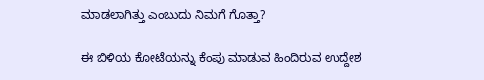ಮಾಡಲಾಗಿತ್ತು ಎಂಬುದು ನಿಮಗೆ ಗೊತ್ತಾ?

ಈ ಬಿಳಿಯ ಕೋಟೆಯನ್ನು ಕೆಂಪು ಮಾಡುವ ಹಿಂದಿರುವ ಉದ್ದೇಶ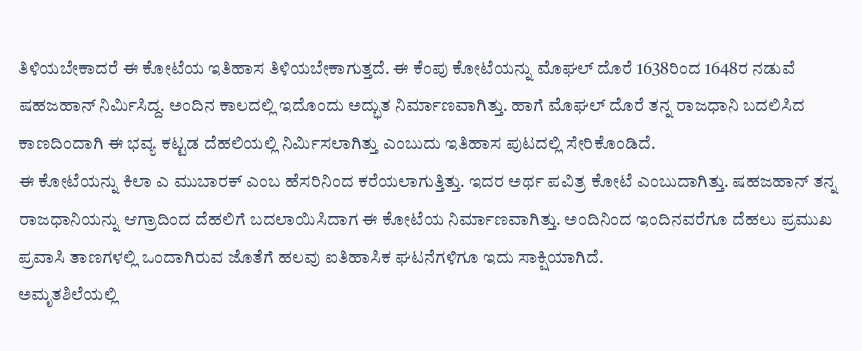ತಿಳಿಯಬೇಕಾದರೆ ಈ ಕೋಟೆಯ ಇತಿಹಾಸ ತಿಳಿಯಬೇಕಾಗುತ್ತದೆ. ಈ ಕೆಂಪು ಕೋಟೆಯನ್ನು ಮೊಘಲ್ ದೊರೆ 1638ರಿಂದ 1648ರ ನಡುವೆ ಷಹಜಹಾನ್ ನಿರ್ಮಿಸಿದ್ದ. ಅಂದಿನ ಕಾಲದಲ್ಲಿ ಇದೊಂದು ಅದ್ಭುತ ನಿರ್ಮಾಣವಾಗಿತ್ತು. ಹಾಗೆ ಮೊಘಲ್ ದೊರೆ ತನ್ನ ರಾಜಧಾನಿ ಬದಲಿಸಿದ ಕಾಣದಿಂದಾಗಿ ಈ ಭವ್ಯ ಕಟ್ಟಡ ದೆಹಲಿಯಲ್ಲಿ ನಿರ್ಮಿಸಲಾಗಿತ್ತು ಎಂಬುದು ಇತಿಹಾಸ ಪುಟದಲ್ಲಿ ಸೇರಿಕೊಂಡಿದೆ.
ಈ ಕೋಟೆಯನ್ನು ಕಿಲಾ ಎ ಮುಬಾರಕ್ ಎಂಬ ಹೆಸರಿನಿಂದ ಕರೆಯಲಾಗುತ್ತಿತ್ತು. ಇದರ ಅರ್ಥ ಪವಿತ್ರ ಕೋಟೆ ಎಂಬುದಾಗಿತ್ತು. ಷಹಜಹಾನ್ ತನ್ನ ರಾಜಧಾನಿಯನ್ನು ಆಗ್ರಾದಿಂದ ದೆಹಲಿಗೆ ಬದಲಾಯಿಸಿದಾಗ ಈ ಕೋಟೆಯ ನಿರ್ಮಾಣವಾಗಿತ್ತು. ಅಂದಿನಿಂದ ಇಂದಿನವರೆಗೂ ದೆಹಲು ಪ್ರಮುಖ ಪ್ರವಾಸಿ ತಾಣಗಳಲ್ಲಿ ಒಂದಾಗಿರುವ ಜೊತೆಗೆ ಹಲವು ಐತಿಹಾಸಿಕ ಘಟನೆಗಳಿಗೂ ಇದು ಸಾಕ್ಷಿಯಾಗಿದೆ.
ಅಮೃತಶಿಲೆಯಲ್ಲಿ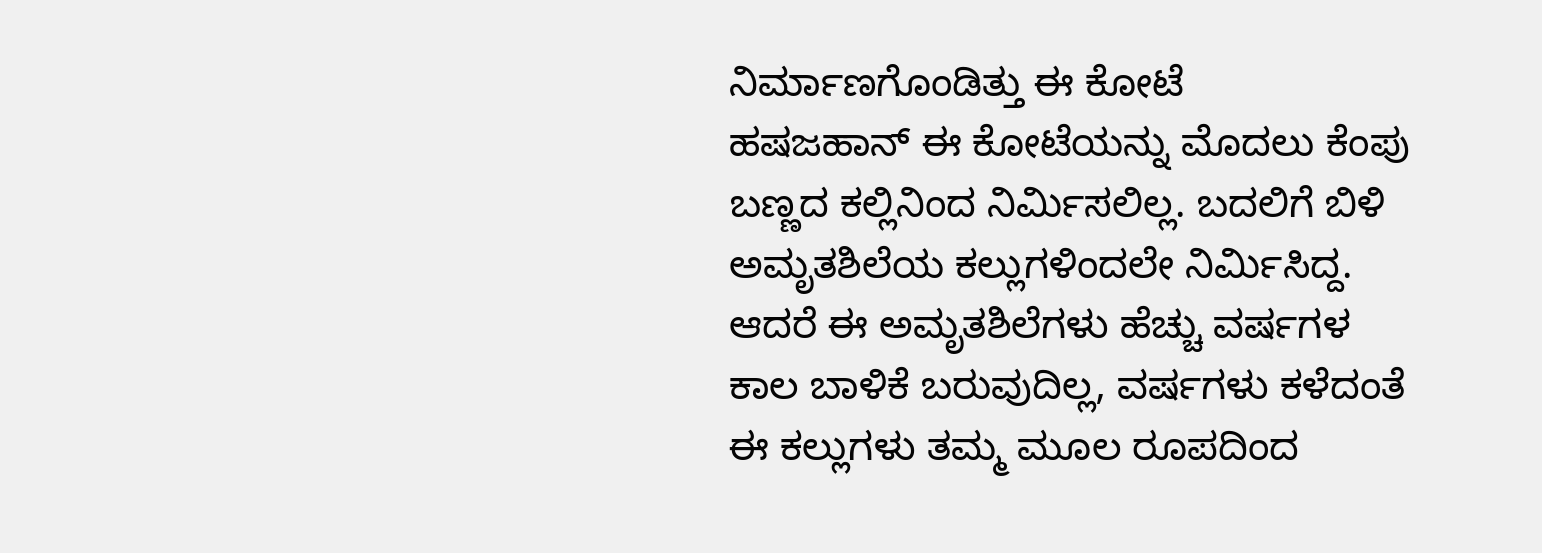ನಿರ್ಮಾಣಗೊಂಡಿತ್ತು ಈ ಕೋಟೆ
ಹಷಜಹಾನ್ ಈ ಕೋಟೆಯನ್ನು ಮೊದಲು ಕೆಂಪು ಬಣ್ಣದ ಕಲ್ಲಿನಿಂದ ನಿರ್ಮಿಸಲಿಲ್ಲ. ಬದಲಿಗೆ ಬಿಳಿ ಅಮೃತಶಿಲೆಯ ಕಲ್ಲುಗಳಿಂದಲೇ ನಿರ್ಮಿಸಿದ್ದ. ಆದರೆ ಈ ಅಮೃತಶಿಲೆಗಳು ಹೆಚ್ಚು ವರ್ಷಗಳ ಕಾಲ ಬಾಳಿಕೆ ಬರುವುದಿಲ್ಲ, ವರ್ಷಗಳು ಕಳೆದಂತೆ ಈ ಕಲ್ಲುಗಳು ತಮ್ಮ ಮೂಲ ರೂಪದಿಂದ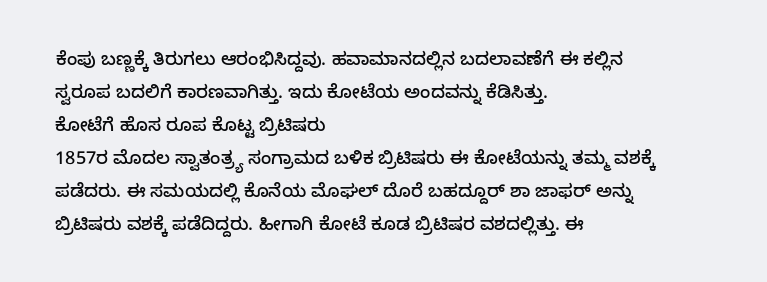ಕೆಂಪು ಬಣ್ಣಕ್ಕೆ ತಿರುಗಲು ಆರಂಭಿಸಿದ್ದವು. ಹವಾಮಾನದಲ್ಲಿನ ಬದಲಾವಣೆಗೆ ಈ ಕಲ್ಲಿನ ಸ್ವರೂಪ ಬದಲಿಗೆ ಕಾರಣವಾಗಿತ್ತು. ಇದು ಕೋಟೆಯ ಅಂದವನ್ನು ಕೆಡಿಸಿತ್ತು.
ಕೋಟೆಗೆ ಹೊಸ ರೂಪ ಕೊಟ್ಟ ಬ್ರಿಟಿಷರು
1857ರ ಮೊದಲ ಸ್ವಾತಂತ್ರ್ಯ ಸಂಗ್ರಾಮದ ಬಳಿಕ ಬ್ರಿಟಿಷರು ಈ ಕೋಟೆಯನ್ನು ತಮ್ಮ ವಶಕ್ಕೆ ಪಡೆದರು. ಈ ಸಮಯದಲ್ಲಿ ಕೊನೆಯ ಮೊಘಲ್ ದೊರೆ ಬಹದ್ದೂರ್ ಶಾ ಜಾಫರ್ ಅನ್ನು ಬ್ರಿಟಿಷರು ವಶಕ್ಕೆ ಪಡೆದಿದ್ದರು. ಹೀಗಾಗಿ ಕೋಟೆ ಕೂಡ ಬ್ರಿಟಿಷರ ವಶದಲ್ಲಿತ್ತು. ಈ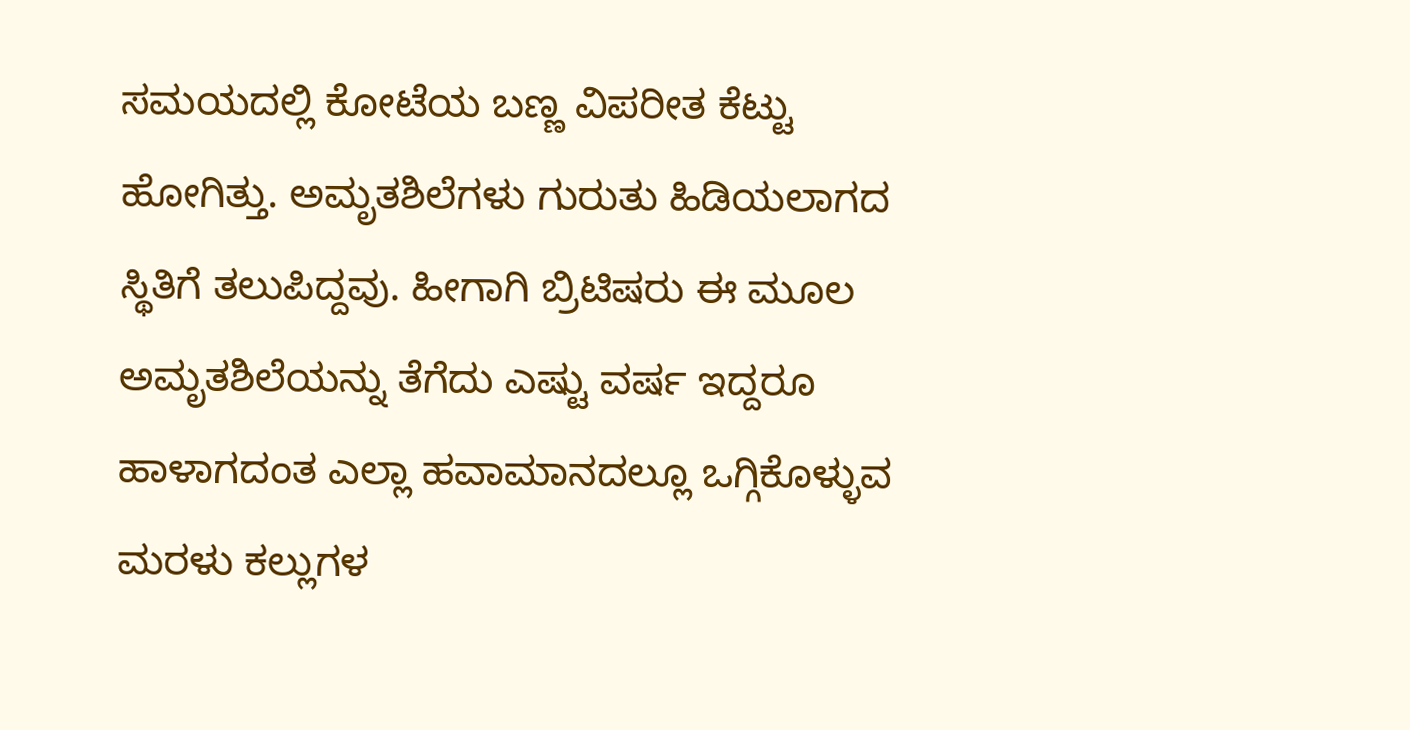ಸಮಯದಲ್ಲಿ ಕೋಟೆಯ ಬಣ್ಣ ವಿಪರೀತ ಕೆಟ್ಟು ಹೋಗಿತ್ತು. ಅಮೃತಶಿಲೆಗಳು ಗುರುತು ಹಿಡಿಯಲಾಗದ ಸ್ಥಿತಿಗೆ ತಲುಪಿದ್ದವು. ಹೀಗಾಗಿ ಬ್ರಿಟಿಷರು ಈ ಮೂಲ ಅಮೃತಶಿಲೆಯನ್ನು ತೆಗೆದು ಎಷ್ಟು ವರ್ಷ ಇದ್ದರೂ ಹಾಳಾಗದಂತ ಎಲ್ಲಾ ಹವಾಮಾನದಲ್ಲೂ ಒಗ್ಗಿಕೊಳ್ಳುವ ಮರಳು ಕಲ್ಲುಗಳ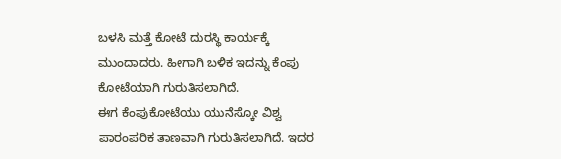ಬಳಸಿ ಮತ್ತೆ ಕೋಟೆ ದುರಸ್ಥಿ ಕಾರ್ಯಕ್ಕೆ ಮುಂದಾದರು. ಹೀಗಾಗಿ ಬಳಿಕ ಇದನ್ನು ಕೆಂಪು ಕೋಟೆಯಾಗಿ ಗುರುತಿಸಲಾಗಿದೆ.
ಈಗ ಕೆಂಪುಕೋಟೆಯು ಯುನೆಸ್ಕೋ ವಿಶ್ವ ಪಾರಂಪರಿಕ ತಾಣವಾಗಿ ಗುರುತಿಸಲಾಗಿದೆ. ಇದರ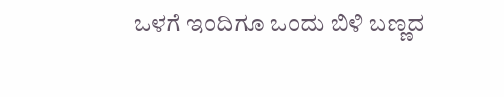ಒಳಗೆ ಇಂದಿಗೂ ಒಂದು ಬಿಳಿ ಬಣ್ಣದ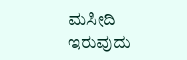ಮಸೀದಿ ಇರುವುದು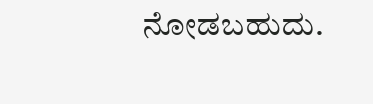ನೋಡಬಹುದು.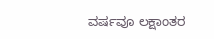ವರ್ಷವೂ ಲಕ್ಷಾಂತರ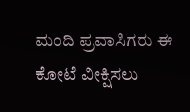ಮಂದಿ ಪ್ರವಾಸಿಗರು ಈ ಕೋಟೆ ವೀಕ್ಷಿಸಲು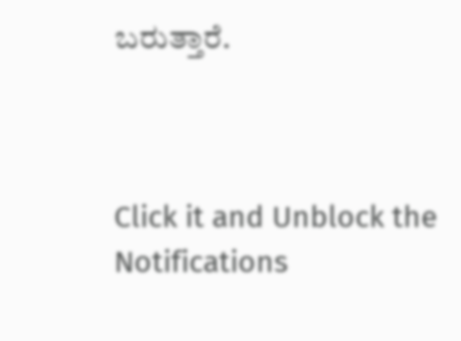ಬರುತ್ತಾರೆ.



Click it and Unblock the Notifications